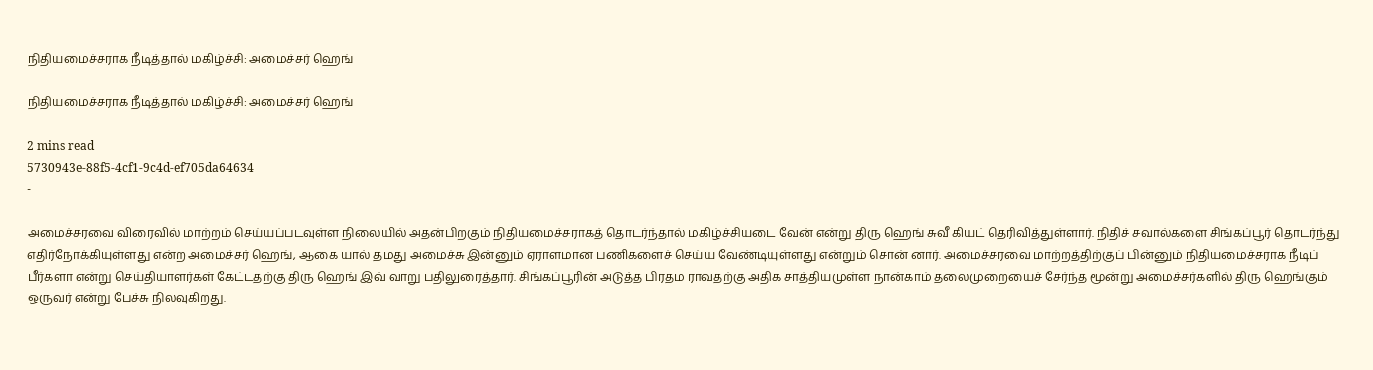நிதியமைச்சராக நீடித்தால் மகிழ்ச்சி: அமைச்சர் ஹெங்

நிதியமைச்சராக நீடித்தால் மகிழ்ச்சி: அமைச்சர் ஹெங்

2 mins read
5730943e-88f5-4cf1-9c4d-ef705da64634
-

அமைச்சரவை விரைவில் மாற்றம் செய்யப்படவுள்ள நிலையில் அதன்பிறகும் நிதியமைச்சராகத் தொடர்ந்தால் மகிழ்ச்சியடை வேன் என்று திரு ஹெங் சுவீ கியட் தெரிவித்துள்ளார். நிதிச் சவால்களை சிங்கப்பூர் தொடர்ந்து எதிர்நோக்கியுள்ளது என்ற அமைச்சர் ஹெங், ஆகை யால் தமது அமைச்சு இன்னும் ஏராளமான பணிகளைச் செய்ய வேண்டியுள்ளது என்றும் சொன் னார். அமைச்சரவை மாற்றத்திற்குப் பின்னும் நிதியமைச்சராக நீடிப் பீர்களா என்று செய்தியாளர்கள் கேட்டதற்கு திரு ஹெங் இவ் வாறு பதிலுரைத்தார். சிங்கப்பூரின் அடுத்த பிரதம ராவதற்கு அதிக சாத்தியமுள்ள நான்காம் தலைமுறையைச் சேர்ந்த மூன்று அமைச்சர்களில் திரு ஹெங்கும் ஒருவர் என்று பேச்சு நிலவுகிறது.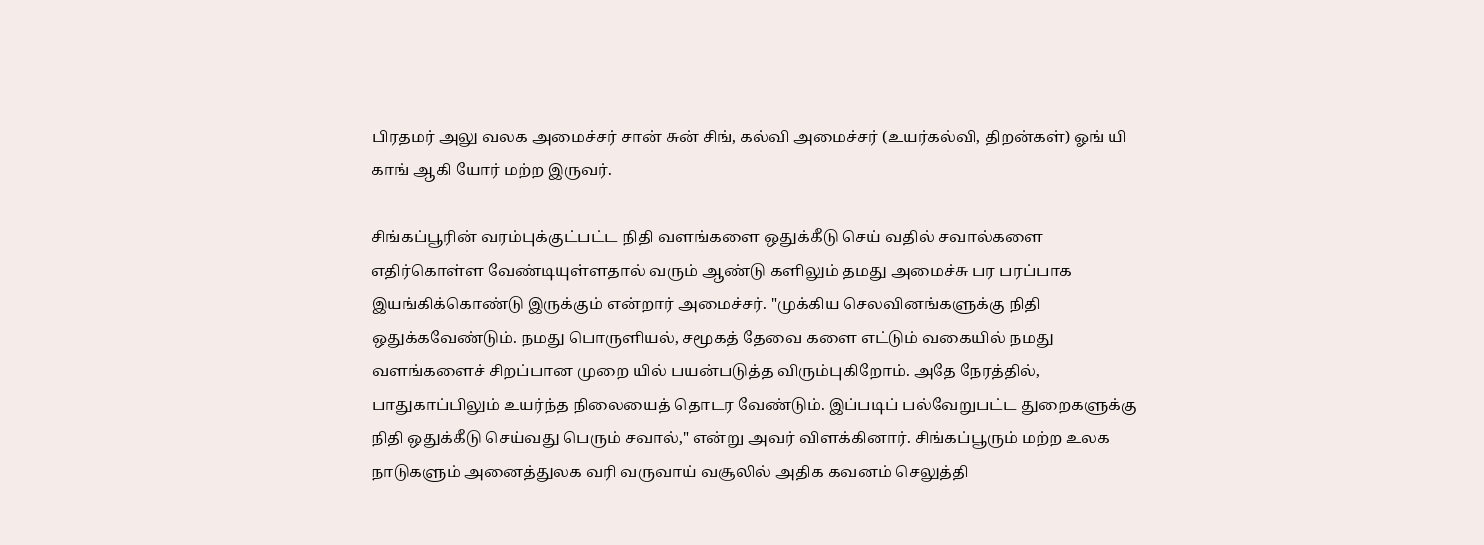பிரதமர் அலு வலக அமைச்சர் சான் சுன் சிங், கல்வி அமைச்சர் (உயர்கல்வி, திறன்கள்) ஓங் யி காங் ஆகி யோர் மற்ற இருவர்.

சிங்கப்பூரின் வரம்புக்குட்பட்ட நிதி வளங்களை ஒதுக்கீடு செய் வதில் சவால்களை எதிர்கொள்ள வேண்டியுள்ளதால் வரும் ஆண்டு களிலும் தமது அமைச்சு பர பரப்பாக இயங்கிக்கொண்டு இருக்கும் என்றார் அமைச்சர். "முக்கிய செலவினங்களுக்கு நிதி ஒதுக்கவேண்டும். நமது பொருளியல், சமூகத் தேவை களை எட்டும் வகையில் நமது வளங்களைச் சிறப்பான முறை யில் பயன்படுத்த விரும்புகிறோம். அதே நேரத்தில், பாதுகாப்பிலும் உயர்ந்த நிலையைத் தொடர வேண்டும். இப்படிப் பல்வேறுபட்ட துறைகளுக்கு நிதி ஒதுக்கீடு செய்வது பெரும் சவால்," என்று அவர் விளக்கினார். சிங்கப்பூரும் மற்ற உலக நாடுகளும் அனைத்துலக வரி வருவாய் வசூலில் அதிக கவனம் செலுத்தி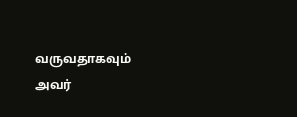வருவதாகவும் அவர்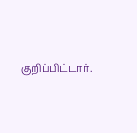குறிப்பிட்டார்.